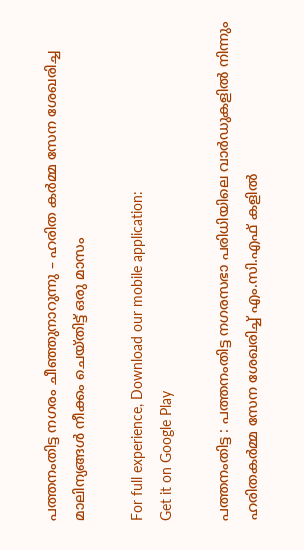പത്തനംതിട്ട നഗരം ചീഞ്ഞുനാറുന്നു – ഹരിത കര്‍മ്മ സേന ശേഖരിച്ച മാലിന്യങ്ങള്‍ നീക്കം ചെയ്തിട്ട് ഒരു മാസം

For full experience, Download our mobile application:
Get it on Google Play

പത്തനംതിട്ട : പത്തനംതിട്ട നഗരസഭാ പരിധിയിലെ വാര്‍ഡുകളില്‍ നിന്നും ഹരിതകര്‍മ്മ സേന ശേഖരിച്ച് എം.സി.എഫ് കളില്‍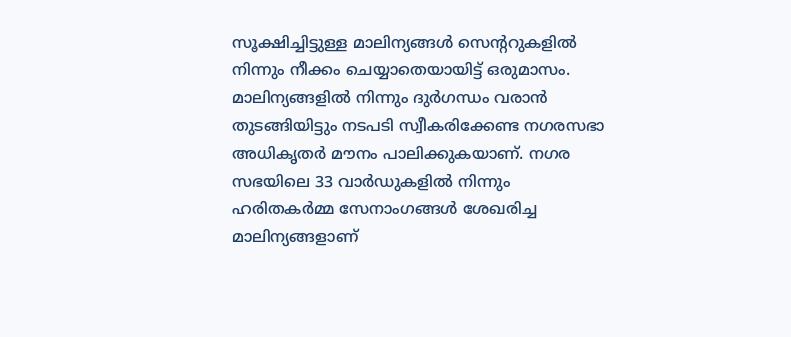സൂക്ഷിച്ചിട്ടുള്ള മാലിന്യങ്ങള്‍ സെന്ററുകളില്‍ നിന്നും നീക്കം ചെയ്യാതെയായിട്ട് ഒരുമാസം. മാലിന്യങ്ങളില്‍ നിന്നും ദുര്‍ഗന്ധം വരാന്‍ തുടങ്ങിയിട്ടും നടപടി സ്വീകരിക്കേണ്ട നഗരസഭാ അധികൃതര്‍ മൗനം പാലിക്കുകയാണ്. നഗര സഭയിലെ 33 വാര്‍ഡുകളില്‍ നിന്നും ഹരിതകര്‍മ്മ സേനാംഗങ്ങള്‍ ശേഖരിച്ച മാലിന്യങ്ങളാണ്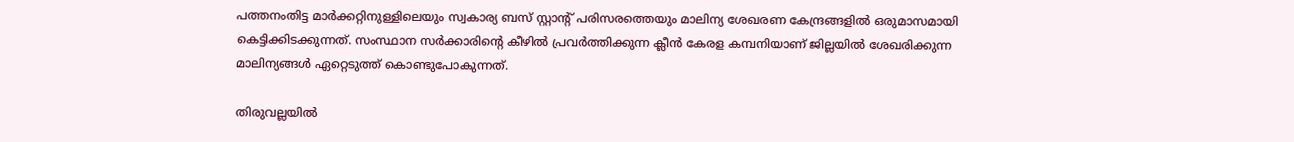പത്തനംതിട്ട മാര്‍ക്കറ്റിനുള്ളിലെയും സ്വകാര്യ ബസ് സ്റ്റാന്റ് പരിസരത്തെയും മാലിന്യ ശേഖരണ കേന്ദ്രങ്ങളില്‍ ഒരുമാസമായി കെട്ടിക്കിടക്കുന്നത്. സംസ്ഥാന സര്‍ക്കാരിന്റെ കീഴില്‍ പ്രവര്‍ത്തിക്കുന്ന ക്ലീന്‍ കേരള കമ്പനിയാണ് ജില്ലയില്‍ ശേഖരിക്കുന്ന മാലിന്യങ്ങള്‍ ഏറ്റെടുത്ത് കൊണ്ടുപോകുന്നത്.

തിരുവല്ലയില്‍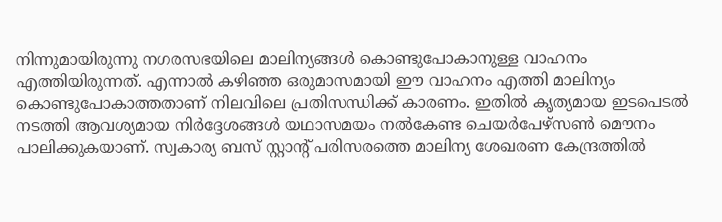നിന്നുമായിരുന്നു നഗരസഭയിലെ മാലിന്യങ്ങള്‍ കൊണ്ടുപോകാനുള്ള വാഹനം എത്തിയിരുന്നത്. എന്നാല്‍ കഴിഞ്ഞ ഒരുമാസമായി ഈ വാഹനം എത്തി മാലിന്യം കൊണ്ടുപോകാത്തതാണ് നിലവിലെ പ്രതിസന്ധിക്ക് കാരണം. ഇതില്‍ കൃത്യമായ ഇടപെടല്‍ നടത്തി ആവശ്യമായ നിര്‍ദ്ദേശങ്ങള്‍ യഥാസമയം നല്‍കേണ്ട ചെയര്‍പേഴ്സണ്‍ മൌനം പാലിക്കുകയാണ്. സ്വകാര്യ ബസ്‌ സ്റ്റാന്റ് പരിസരത്തെ മാലിന്യ ശേഖരണ കേന്ദ്രത്തില്‍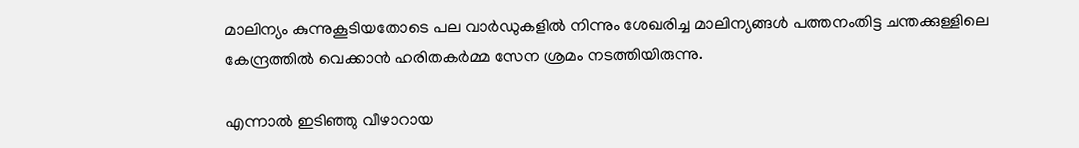മാലിന്യം കുന്നുകൂടിയതോടെ പല വാര്‍ഡുകളില്‍ നിന്നും ശേഖരിച്ച മാലിന്യങ്ങള്‍ പത്തനംതിട്ട ചന്തക്കുള്ളിലെ കേന്ദ്രത്തില്‍ വെക്കാന്‍ ഹരിതകര്‍മ്മ സേന ശ്രമം നടത്തിയിരുന്നു.

എന്നാല്‍ ഇടിഞ്ഞു വീഴാറായ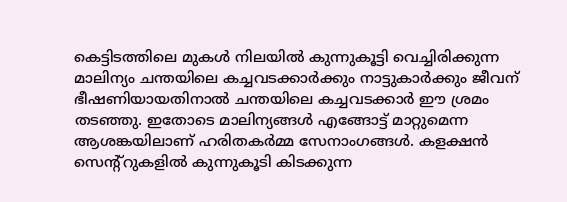കെട്ടിടത്തിലെ മുകള്‍ നിലയില്‍ കുന്നുകൂട്ടി വെച്ചിരിക്കുന്ന മാലിന്യം ചന്തയിലെ കച്ചവടക്കാര്‍ക്കും നാട്ടുകാര്‍ക്കും ജീവന് ഭീഷണിയായതിനാല്‍ ചന്തയിലെ കച്ചവടക്കാര്‍ ഈ ശ്രമം തടഞ്ഞു. ഇതോടെ മാലിന്യങ്ങള്‍ എങ്ങോട്ട് മാറ്റുമെന്ന ആശങ്കയിലാണ് ഹരിതകര്‍മ്മ സേനാംഗങ്ങള്‍. കളക്ഷന്‍ സെന്റ്റുകളില്‍ കുന്നുകൂടി കിടക്കുന്ന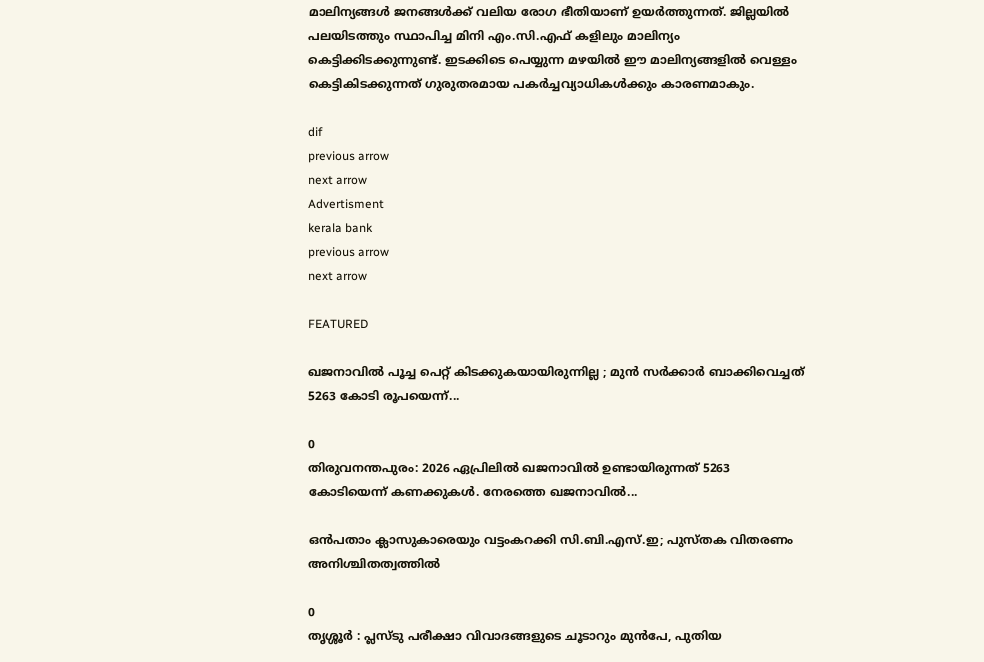മാലിന്യങ്ങള്‍ ജനങ്ങള്‍ക്ക് വലിയ രോഗ ഭീതിയാണ് ഉയര്‍ത്തുന്നത്. ജില്ലയില്‍ പലയിടത്തും സ്ഥാപിച്ച മിനി എം.സി.എഫ് കളിലും മാലിന്യം കെട്ടിക്കിടക്കുന്നുണ്ട്. ഇടക്കിടെ പെയ്യുന്ന മഴയില്‍ ഈ മാലിന്യങ്ങളില്‍ വെള്ളം കെട്ടികിടക്കുന്നത് ഗുരുതരമായ പകര്‍ച്ചവ്യാധികള്‍ക്കും കാരണമാകും.

dif
previous arrow
next arrow
Advertisment
kerala bank
previous arrow
next arrow

FEATURED

ഖജനാവിൽ പൂച്ച പെറ്റ് കിടക്കുകയായിരുന്നില്ല ; മുൻ സർക്കാർ ബാക്കിവെച്ചത് 5263 കോടി രൂപയെന്ന്...

0
തിരുവനന്തപുരം: 2026 ഏപ്രിലിൽ ഖജനാവിൽ ഉണ്ടായിരുന്നത് 5263 കോടിയെന്ന് കണക്കുകൾ. നേരത്തെ ഖജനാവിൽ...

ഒൻപതാം ക്ലാസുകാരെയും വട്ടംകറക്കി സി.ബി.എസ്.ഇ; പുസ്തക വിതരണം അനിശ്ചിതത്വത്തിൽ

0
തൃശ്ശൂർ : പ്ലസ്ടു പരീക്ഷാ വിവാദങ്ങളുടെ ചൂടാറും മുൻപേ, പുതിയ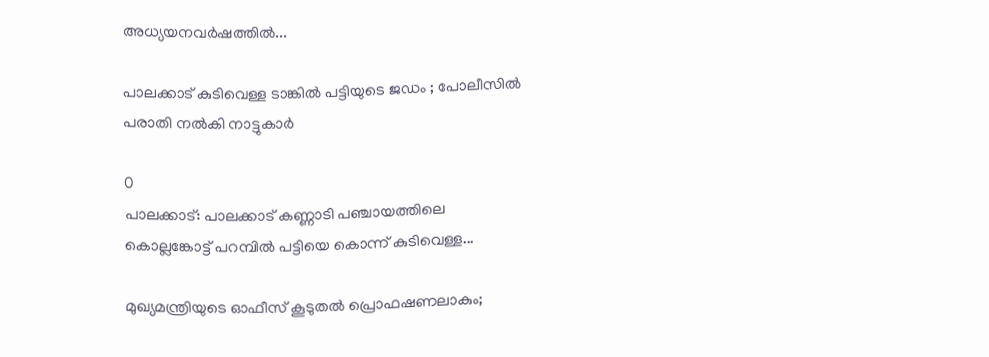അധ്യയനവർഷത്തിൽ...

പാലക്കാട് കുടിവെള്ള ടാങ്കിൽ പട്ടിയുടെ ജഡം ; പോലീസിൽ പരാതി നൽകി നാട്ടുകാർ

0
പാലക്കാട്: പാലക്കാട് കണ്ണാടി പഞ്ചായത്തിലെ കൊല്ലങ്കോട്ട് പറമ്പിൽ പട്ടിയെ കൊന്ന് കുടിവെള്ള...

മുഖ്യമന്ത്രിയുടെ ഓഫീസ് കൂടുതൽ പ്രൊഫഷണലാകും;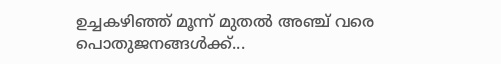ഉച്ചകഴിഞ്ഞ് മൂന്ന് മുതൽ അഞ്ച് വരെ പൊതുജനങ്ങൾക്ക്...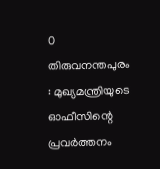0
തിരുവനന്തപുരം : മുഖ്യമന്ത്രിയുടെ ഓഫീസിന്റെ പ്രവർത്തനം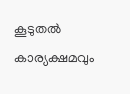കൂടുതൽ കാര്യക്ഷമവും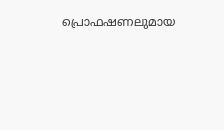പ്രൊഫഷണലുമായ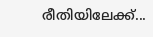രീതിയിലേക്ക്...